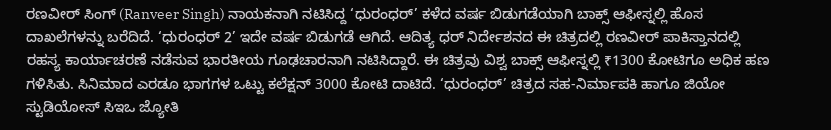ರಣವೀರ್ ಸಿಂಗ್ (Ranveer Singh) ನಾಯಕನಾಗಿ ನಟಿಸಿದ್ದ ‘ಧುರಂಧರ್’ ಕಳೆದ ವರ್ಷ ಬಿಡುಗಡೆಯಾಗಿ ಬಾಕ್ಸ್ ಆಫೀಸ್ನಲ್ಲಿ ಹೊಸ ದಾಖಲೆಗಳನ್ನು ಬರೆದಿದೆ. ‘ಧುರಂಧರ್ 2’ ಇದೇ ವರ್ಷ ಬಿಡುಗಡೆ ಆಗಿದೆ. ಆದಿತ್ಯ ಧರ್ ನಿರ್ದೇಶನದ ಈ ಚಿತ್ರದಲ್ಲಿ ರಣವೀರ್ ಪಾಕಿಸ್ತಾನದಲ್ಲಿ ರಹಸ್ಯ ಕಾರ್ಯಾಚರಣೆ ನಡೆಸುವ ಭಾರತೀಯ ಗೂಢಚಾರನಾಗಿ ನಟಿಸಿದ್ದಾರೆ. ಈ ಚಿತ್ರವು ವಿಶ್ವ ಬಾಕ್ಸ್ ಆಫೀಸ್ನಲ್ಲಿ ₹1300 ಕೋಟಿಗೂ ಅಧಿಕ ಹಣ ಗಳಿಸಿತು. ಸಿನಿಮಾದ ಎರಡೂ ಭಾಗಗಳ ಒಟ್ಟು ಕಲೆಕ್ಷನ್ 3000 ಕೋಟಿ ದಾಟಿದೆ. ‘ಧುರಂಧರ್’ ಚಿತ್ರದ ಸಹ-ನಿರ್ಮಾಪಕಿ ಹಾಗೂ ಜಿಯೋ ಸ್ಟುಡಿಯೋಸ್ ಸಿಇಒ ಜ್ಯೋತಿ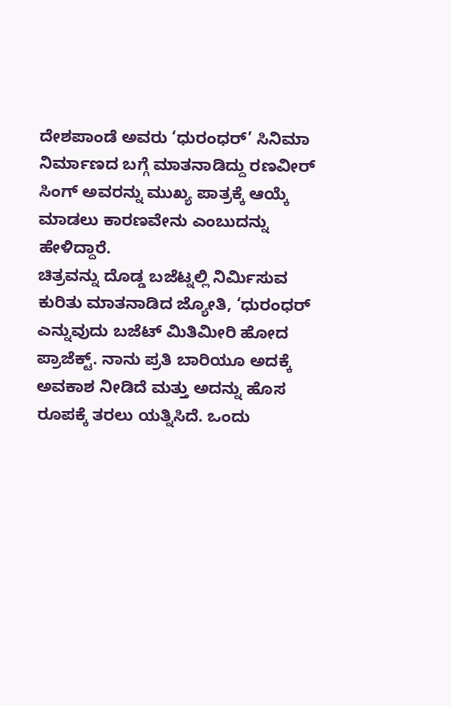ದೇಶಪಾಂಡೆ ಅವರು ‘ಧುರಂಧರ್’ ಸಿನಿಮಾ ನಿರ್ಮಾಣದ ಬಗ್ಗೆ ಮಾತನಾಡಿದ್ದು ರಣವೀರ್ ಸಿಂಗ್ ಅವರನ್ನು ಮುಖ್ಯ ಪಾತ್ರಕ್ಕೆ ಆಯ್ಕೆ ಮಾಡಲು ಕಾರಣವೇನು ಎಂಬುದನ್ನು ಹೇಳಿದ್ದಾರೆ.
ಚಿತ್ರವನ್ನು ದೊಡ್ಡ ಬಜೆಟ್ನಲ್ಲಿ ನಿರ್ಮಿಸುವ ಕುರಿತು ಮಾತನಾಡಿದ ಜ್ಯೋತಿ, ‘ಧುರಂಧರ್ ಎನ್ನುವುದು ಬಜೆಟ್ ಮಿತಿಮೀರಿ ಹೋದ ಪ್ರಾಜೆಕ್ಟ್. ನಾನು ಪ್ರತಿ ಬಾರಿಯೂ ಅದಕ್ಕೆ ಅವಕಾಶ ನೀಡಿದೆ ಮತ್ತು ಅದನ್ನು ಹೊಸ ರೂಪಕ್ಕೆ ತರಲು ಯತ್ನಿಸಿದೆ. ಒಂದು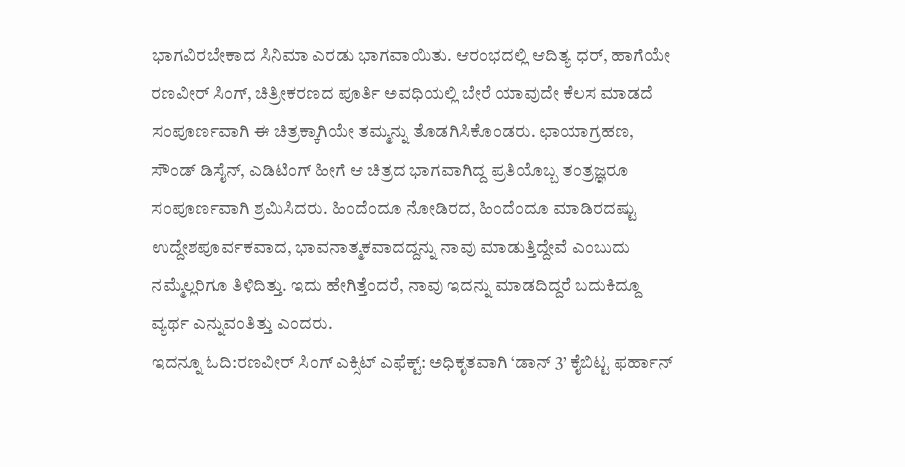ಭಾಗವಿರಬೇಕಾದ ಸಿನಿಮಾ ಎರಡು ಭಾಗವಾಯಿತು. ಆರಂಭದಲ್ಲಿ ಆದಿತ್ಯ ಧರ್, ಹಾಗೆಯೇ ರಣವೀರ್ ಸಿಂಗ್, ಚಿತ್ರೀಕರಣದ ಪೂರ್ತಿ ಅವಧಿಯಲ್ಲಿ ಬೇರೆ ಯಾವುದೇ ಕೆಲಸ ಮಾಡದೆ ಸಂಪೂರ್ಣವಾಗಿ ಈ ಚಿತ್ರಕ್ಕಾಗಿಯೇ ತಮ್ಮನ್ನು ತೊಡಗಿಸಿಕೊಂಡರು. ಛಾಯಾಗ್ರಹಣ, ಸೌಂಡ್ ಡಿಸೈನ್, ಎಡಿಟಿಂಗ್ ಹೀಗೆ ಆ ಚಿತ್ರದ ಭಾಗವಾಗಿದ್ದ ಪ್ರತಿಯೊಬ್ಬ ತಂತ್ರಜ್ಞರೂ ಸಂಪೂರ್ಣವಾಗಿ ಶ್ರಮಿಸಿದರು. ಹಿಂದೆಂದೂ ನೋಡಿರದ, ಹಿಂದೆಂದೂ ಮಾಡಿರದಷ್ಟು ಉದ್ದೇಶಪೂರ್ವಕವಾದ, ಭಾವನಾತ್ಮಕವಾದದ್ದನ್ನು ನಾವು ಮಾಡುತ್ತಿದ್ದೇವೆ ಎಂಬುದು ನಮ್ಮೆಲ್ಲರಿಗೂ ತಿಳಿದಿತ್ತು. ಇದು ಹೇಗಿತ್ತೆಂದರೆ, ನಾವು ಇದನ್ನು ಮಾಡದಿದ್ದರೆ ಬದುಕಿದ್ದೂ ವ್ಯರ್ಥ ಎನ್ನುವಂತಿತ್ತು ಎಂದರು.
ಇದನ್ನೂ ಓದಿ:ರಣವೀರ್ ಸಿಂಗ್ ಎಕ್ಸಿಟ್ ಎಫೆಕ್ಟ್: ಅಧಿಕೃತವಾಗಿ ‘ಡಾನ್ 3’ ಕೈಬಿಟ್ಟ ಫರ್ಹಾನ್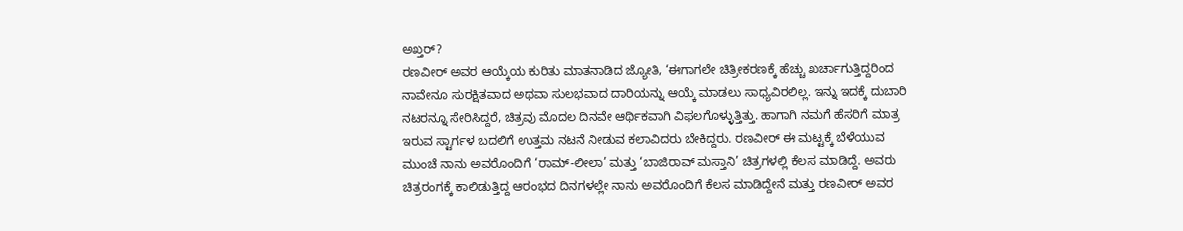ಅಖ್ತರ್?
ರಣವೀರ್ ಅವರ ಆಯ್ಕೆಯ ಕುರಿತು ಮಾತನಾಡಿದ ಜ್ಯೋತಿ, ‘ಈಗಾಗಲೇ ಚಿತ್ರೀಕರಣಕ್ಕೆ ಹೆಚ್ಚು ಖರ್ಚಾಗುತ್ತಿದ್ದರಿಂದ ನಾವೇನೂ ಸುರಕ್ಷಿತವಾದ ಅಥವಾ ಸುಲಭವಾದ ದಾರಿಯನ್ನು ಆಯ್ಕೆ ಮಾಡಲು ಸಾಧ್ಯವಿರಲಿಲ್ಲ. ಇನ್ನು ಇದಕ್ಕೆ ದುಬಾರಿ ನಟರನ್ನೂ ಸೇರಿಸಿದ್ದರೆ, ಚಿತ್ರವು ಮೊದಲ ದಿನವೇ ಆರ್ಥಿಕವಾಗಿ ವಿಫಲಗೊಳ್ಳುತ್ತಿತ್ತು. ಹಾಗಾಗಿ ನಮಗೆ ಹೆಸರಿಗೆ ಮಾತ್ರ ಇರುವ ಸ್ಟಾರ್ಗಳ ಬದಲಿಗೆ ಉತ್ತಮ ನಟನೆ ನೀಡುವ ಕಲಾವಿದರು ಬೇಕಿದ್ದರು. ರಣವೀರ್ ಈ ಮಟ್ಟಕ್ಕೆ ಬೆಳೆಯುವ ಮುಂಚೆ ನಾನು ಅವರೊಂದಿಗೆ ‘ರಾಮ್-ಲೀಲಾ’ ಮತ್ತು ‘ಬಾಜಿರಾವ್ ಮಸ್ತಾನಿ’ ಚಿತ್ರಗಳಲ್ಲಿ ಕೆಲಸ ಮಾಡಿದ್ದೆ. ಅವರು ಚಿತ್ರರಂಗಕ್ಕೆ ಕಾಲಿಡುತ್ತಿದ್ದ ಆರಂಭದ ದಿನಗಳಲ್ಲೇ ನಾನು ಅವರೊಂದಿಗೆ ಕೆಲಸ ಮಾಡಿದ್ದೇನೆ ಮತ್ತು ರಣವೀರ್ ಅವರ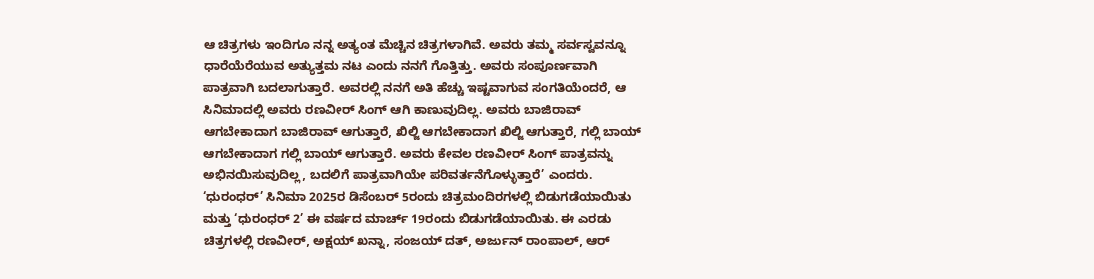ಆ ಚಿತ್ರಗಳು ಇಂದಿಗೂ ನನ್ನ ಅತ್ಯಂತ ಮೆಚ್ಚಿನ ಚಿತ್ರಗಳಾಗಿವೆ. ಅವರು ತಮ್ಮ ಸರ್ವಸ್ವವನ್ನೂ ಧಾರೆಯೆರೆಯುವ ಅತ್ಯುತ್ತಮ ನಟ ಎಂದು ನನಗೆ ಗೊತ್ತಿತ್ತು. ಅವರು ಸಂಪೂರ್ಣವಾಗಿ ಪಾತ್ರವಾಗಿ ಬದಲಾಗುತ್ತಾರೆ. ಅವರಲ್ಲಿ ನನಗೆ ಅತಿ ಹೆಚ್ಚು ಇಷ್ಟವಾಗುವ ಸಂಗತಿಯೆಂದರೆ, ಆ ಸಿನಿಮಾದಲ್ಲಿ ಅವರು ರಣವೀರ್ ಸಿಂಗ್ ಆಗಿ ಕಾಣುವುದಿಲ್ಲ. ಅವರು ಬಾಜಿರಾವ್ ಆಗಬೇಕಾದಾಗ ಬಾಜಿರಾವ್ ಆಗುತ್ತಾರೆ, ಖಿಲ್ಜಿ ಆಗಬೇಕಾದಾಗ ಖಿಲ್ಜಿ ಆಗುತ್ತಾರೆ, ಗಲ್ಲಿ ಬಾಯ್ ಆಗಬೇಕಾದಾಗ ಗಲ್ಲಿ ಬಾಯ್ ಆಗುತ್ತಾರೆ. ಅವರು ಕೇವಲ ರಣವೀರ್ ಸಿಂಗ್ ಪಾತ್ರವನ್ನು ಅಭಿನಯಿಸುವುದಿಲ್ಲ, ಬದಲಿಗೆ ಪಾತ್ರವಾಗಿಯೇ ಪರಿವರ್ತನೆಗೊಳ್ಳುತ್ತಾರೆ’ ಎಂದರು.
‘ಧುರಂಧರ್’ ಸಿನಿಮಾ 2025ರ ಡಿಸೆಂಬರ್ 5ರಂದು ಚಿತ್ರಮಂದಿರಗಳಲ್ಲಿ ಬಿಡುಗಡೆಯಾಯಿತು ಮತ್ತು ‘ಧುರಂಧರ್ 2’ ಈ ವರ್ಷದ ಮಾರ್ಚ್ 19ರಂದು ಬಿಡುಗಡೆಯಾಯಿತು. ಈ ಎರಡು ಚಿತ್ರಗಳಲ್ಲಿ ರಣವೀರ್, ಅಕ್ಷಯ್ ಖನ್ನಾ, ಸಂಜಯ್ ದತ್, ಅರ್ಜುನ್ ರಾಂಪಾಲ್, ಆರ್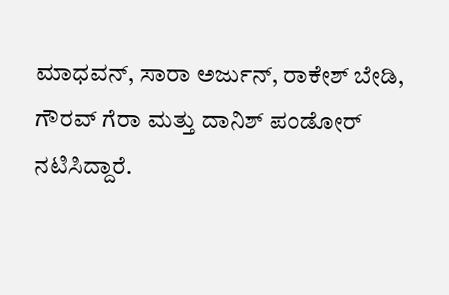ಮಾಧವನ್, ಸಾರಾ ಅರ್ಜುನ್, ರಾಕೇಶ್ ಬೇಡಿ, ಗೌರವ್ ಗೆರಾ ಮತ್ತು ದಾನಿಶ್ ಪಂಡೋರ್ ನಟಿಸಿದ್ದಾರೆ.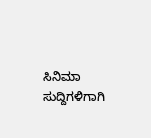ಸಿನಿಮಾ ಸುದ್ದಿಗಳಿಗಾಗಿ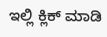ಇಲ್ಲಿ ಕ್ಲಿಕ್ ಮಾಡಿ